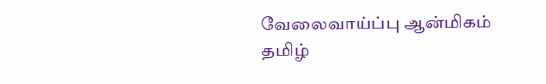வேலைவாய்ப்பு ஆன்மிகம் தமிழ்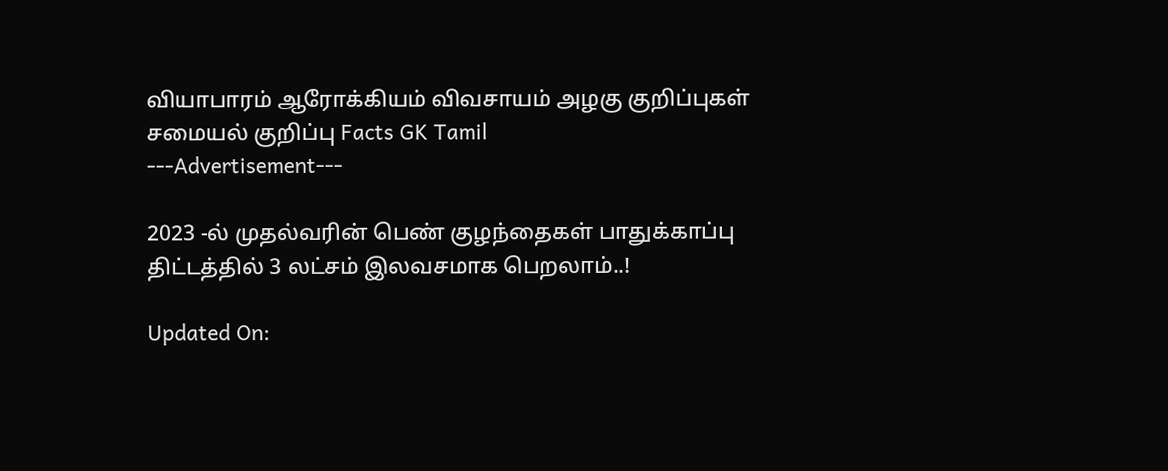வியாபாரம் ஆரோக்கியம் விவசாயம் அழகு குறிப்புகள் சமையல் குறிப்பு Facts GK Tamil
---Advertisement---

2023 -ல் முதல்வரின் பெண் குழந்தைகள் பாதுக்காப்பு திட்டத்தில் 3 லட்சம் இலவசமாக பெறலாம்..!

Updated On: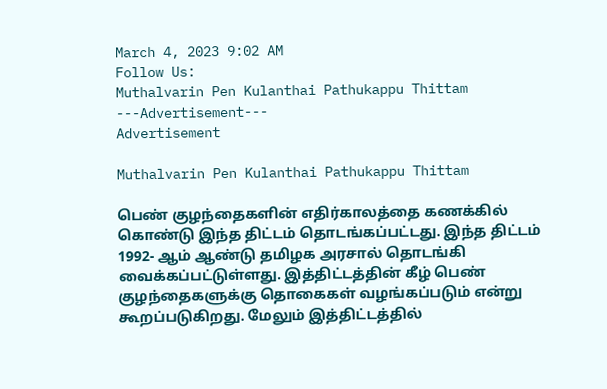March 4, 2023 9:02 AM
Follow Us:
Muthalvarin Pen Kulanthai Pathukappu Thittam
---Advertisement---
Advertisement

Muthalvarin Pen Kulanthai Pathukappu Thittam

பெண் குழந்தைகளின் எதிர்காலத்தை கணக்கில் கொண்டு இந்த திட்டம் தொடங்கப்பட்டது. இந்த திட்டம் 1992- ஆம் ஆண்டு தமிழக அரசால் தொடங்கி வைக்கப்பட்டுள்ளது. இத்திட்டத்தின் கீழ் பெண் குழந்தைகளுக்கு தொகைகள் வழங்கப்படும் என்று கூறப்படுகிறது. மேலும் இத்திட்டத்தில்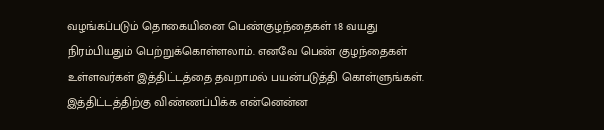வழங்கப்படும் தொகையினை பெண்குழந்தைகள் 18 வயது நிரம்பியதும் பெற்றுக்கொள்ளலாம். எனவே பெண் குழந்தைகள் உள்ளவர்கள் இத்திட்டத்தை தவறாமல் பயன்படுத்தி கொள்ளுங்கள். இத்திட்டத்திற்கு விண்ணப்பிக்க என்னென்ன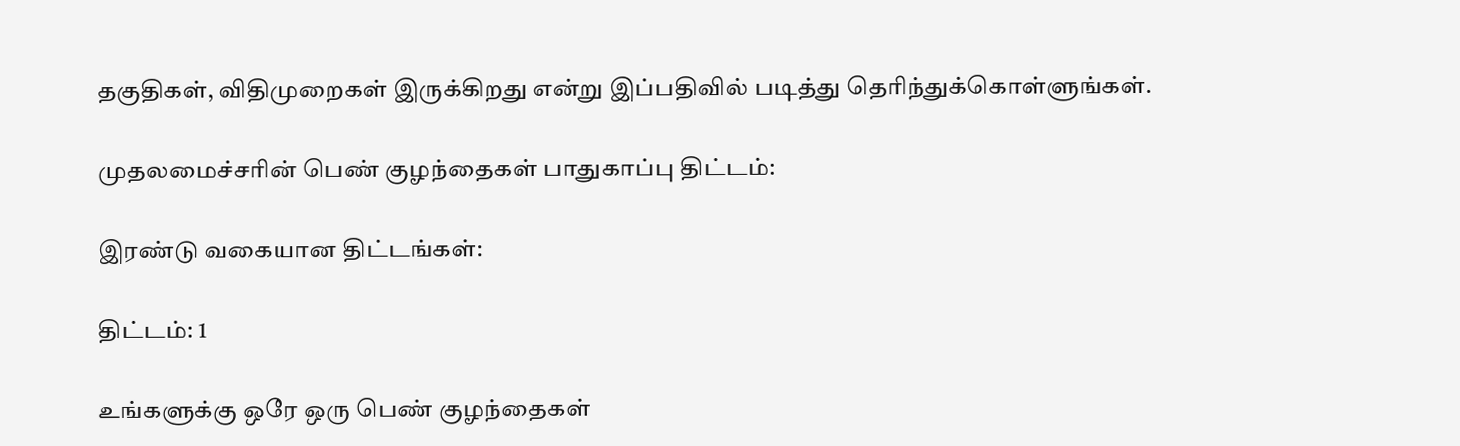தகுதிகள், விதிமுறைகள் இருக்கிறது என்று இப்பதிவில் படித்து தெரிந்துக்கொள்ளுங்கள்.

முதலமைச்சரின் பெண் குழந்தைகள் பாதுகாப்பு திட்டம்:

இரண்டு வகையான திட்டங்கள்:

திட்டம்: 1

உங்களுக்கு ஒரே ஒரு பெண் குழந்தைகள்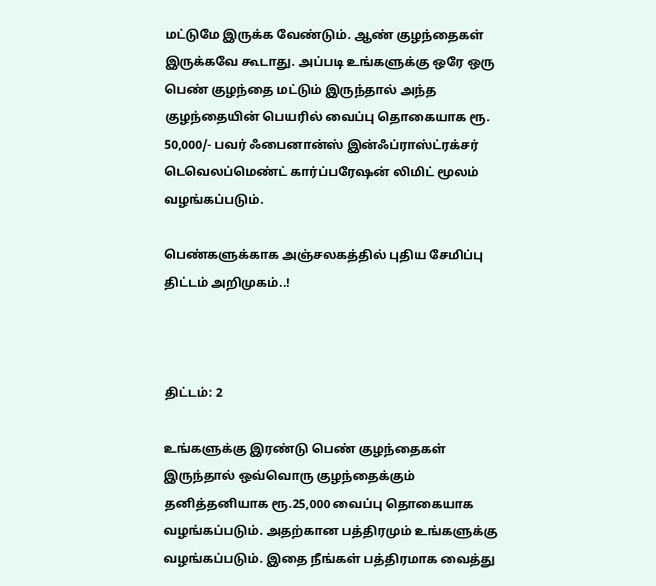மட்டுமே இருக்க வேண்டும். ஆண் குழந்தைகள் இருக்கவே கூடாது. அப்படி உங்களுக்கு ஒரே ஒரு பெண் குழந்தை மட்டும் இருந்தால் அந்த குழந்தையின் பெயரில் வைப்பு தொகையாக ரூ. 50,000/- பவர் ஃபைனான்ஸ் இன்ஃப்ராஸ்ட்ரக்சர் டெவெலப்மெண்ட் கார்ப்பரேஷன் லிமிட் மூலம் வழங்கப்படும்.

பெண்களுக்காக அஞ்சலகத்தில் புதிய சேமிப்பு திட்டம் அறிமுகம்..!



திட்டம்: 2

உங்களுக்கு இரண்டு பெண் குழந்தைகள் இருந்தால் ஒவ்வொரு குழந்தைக்கும் தனித்தனியாக ரூ.25,000 வைப்பு தொகையாக வழங்கப்படும். அதற்கான பத்திரமும் உங்களுக்கு வழங்கப்படும். இதை நீங்கள் பத்திரமாக வைத்து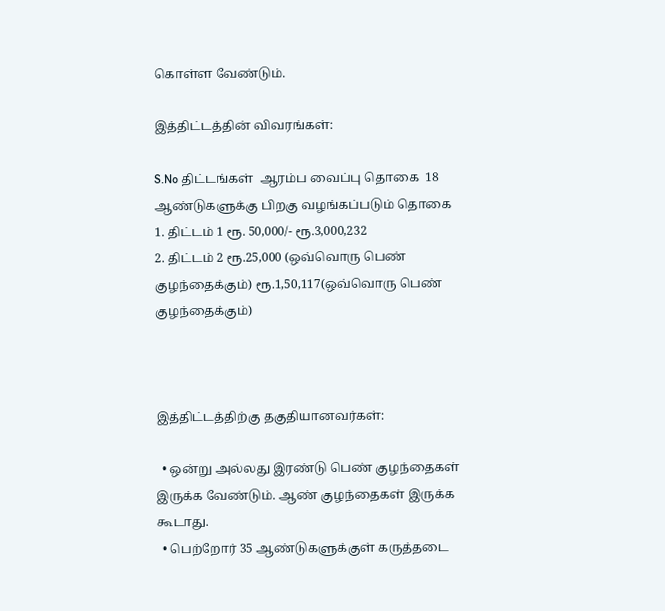கொள்ள வேண்டும்.

இத்திட்டத்தின் விவரங்கள்:

S.No திட்டங்கள்  ஆரம்ப வைப்பு தொகை  18 ஆண்டுகளுக்கு பிறகு வழங்கப்படும் தொகை
1. திட்டம் 1 ரூ. 50,000/- ரூ.3,000,232
2. திட்டம் 2 ரூ.25,000 (ஒவ்வொரு பெண் குழந்தைக்கும்) ரூ.1,50,117(ஒவ்வொரு பெண் குழந்தைக்கும்)



இத்திட்டத்திற்கு தகுதியானவர்கள்:

  • ஒன்று அல்லது இரண்டு பெண் குழந்தைகள் இருக்க வேண்டும். ஆண் குழந்தைகள் இருக்க கூடாது.
  • பெற்றோர் 35 ஆண்டுகளுக்குள் கருத்தடை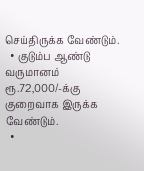செய்திருக்க வேண்டும்.
  • குடும்ப ஆண்டு வருமானம் ரூ.72,000/-க்கு குறைவாக இருக்க வேண்டும்.
  •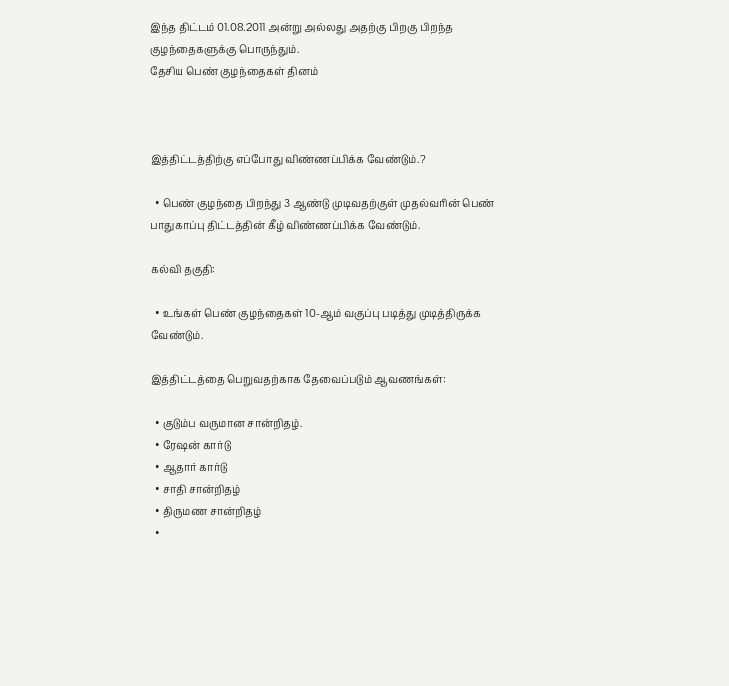இந்த திட்டம் 01.08.2011 அன்று அல்லது அதற்கு பிறகு பிறந்த குழந்தைகளுக்கு பொருந்தும்.
தேசிய பெண் குழந்தைகள் தினம்



இத்திட்டத்திற்கு எப்போது விண்ணப்பிக்க வேண்டும்.?

  • பெண் குழந்தை பிறந்து 3 ஆண்டு முடிவதற்குள் முதல்வரின் பெண் பாதுகாப்பு திட்டத்தின் கீழ் விண்ணப்பிக்க வேண்டும்.

கல்வி தகுதி:

  • உங்கள் பெண் குழந்தைகள் 10-ஆம் வகுப்பு படித்து முடித்திருக்க வேண்டும்.

இத்திட்டத்தை பெறுவதற்காக தேவைப்படும் ஆவணங்கள்:

  • குடும்ப வருமான சான்றிதழ்.
  • ரேஷன் கார்டு
  • ஆதார் கார்டு
  • சாதி சான்றிதழ்
  • திருமண சான்றிதழ்
  •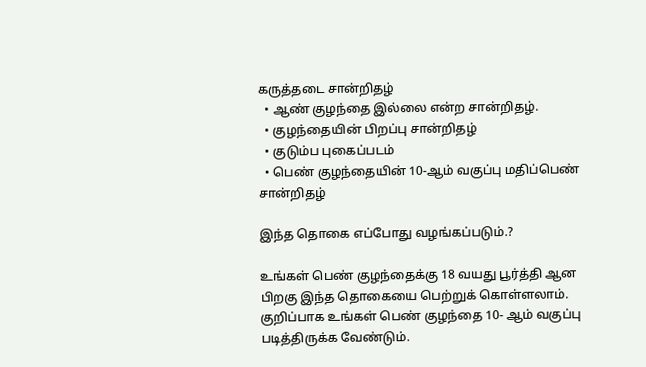கருத்தடை சான்றிதழ்
  • ஆண் குழந்தை இல்லை என்ற சான்றிதழ்.
  • குழந்தையின் பிறப்பு சான்றிதழ்
  • குடும்ப புகைப்படம்
  • பெண் குழந்தையின் 10-ஆம் வகுப்பு மதிப்பெண் சான்றிதழ்

இந்த தொகை எப்போது வழங்கப்படும்.?

உங்கள் பெண் குழந்தைக்கு 18 வயது பூர்த்தி ஆன பிறகு இந்த தொகையை பெற்றுக் கொள்ளலாம். குறிப்பாக உங்கள் பெண் குழந்தை 10- ஆம் வகுப்பு படித்திருக்க வேண்டும்.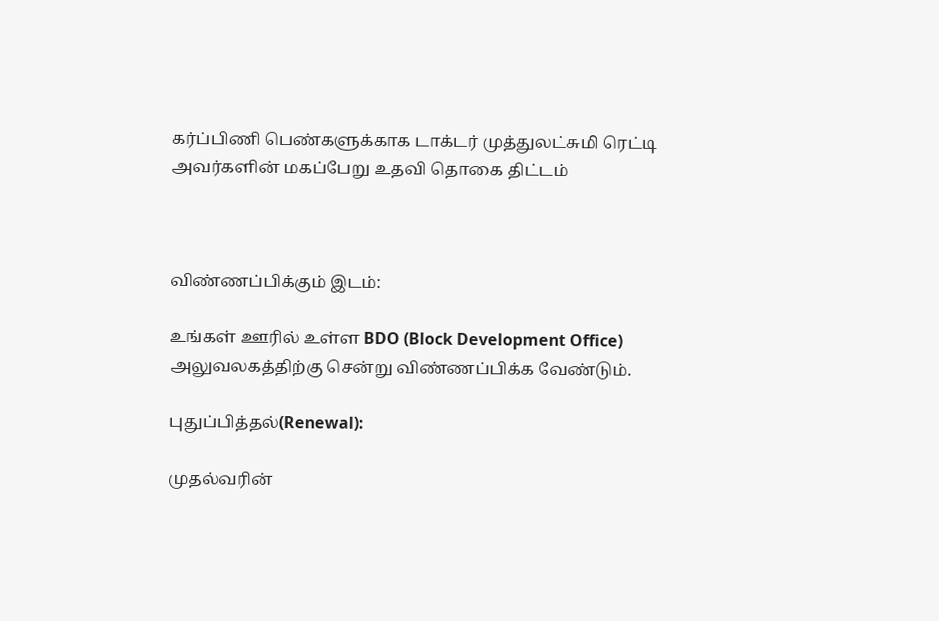கர்ப்பிணி பெண்களுக்காக டாக்டர் முத்துலட்சுமி ரெட்டி அவர்களின் மகப்பேறு உதவி தொகை திட்டம்



விண்ணப்பிக்கும் இடம்:

உங்கள் ஊரில் உள்ள BDO (Block Development Office) அலுவலகத்திற்கு சென்று விண்ணப்பிக்க வேண்டும்.

புதுப்பித்தல்(Renewal):

முதல்வரின்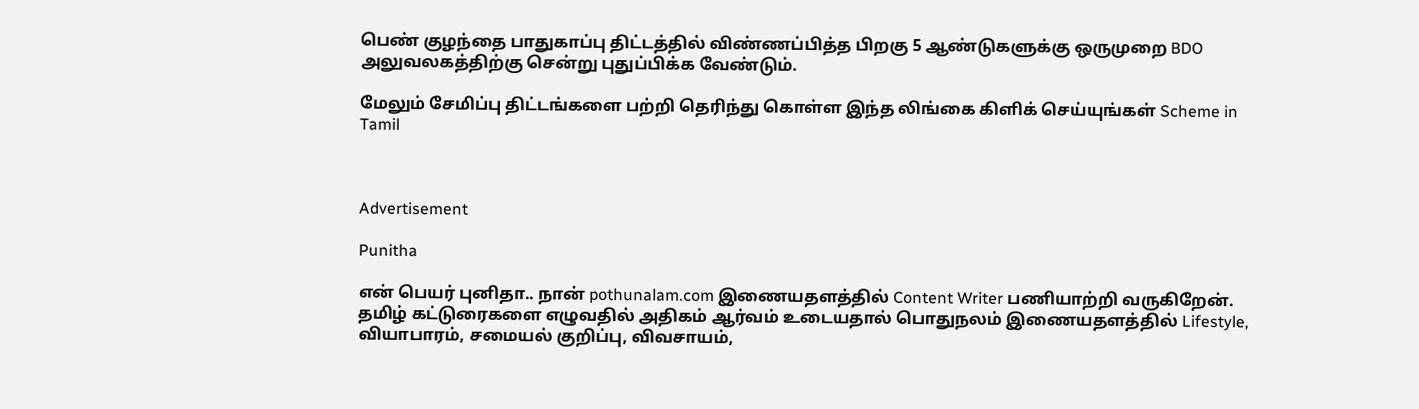பெண் குழந்தை பாதுகாப்பு திட்டத்தில் விண்ணப்பித்த பிறகு 5 ஆண்டுகளுக்கு ஒருமுறை BDO அலுவலகத்திற்கு சென்று புதுப்பிக்க வேண்டும்.

மேலும் சேமிப்பு திட்டங்களை பற்றி தெரிந்து கொள்ள இந்த லிங்கை கிளிக் செய்யுங்கள் Scheme in Tamil



Advertisement

Punitha

என் பெயர் புனிதா.. நான் pothunalam.com இணையதளத்தில் Content Writer பணியாற்றி வருகிறேன். தமிழ் கட்டுரைகளை எழுவதில் அதிகம் ஆர்வம் உடையதால் பொதுநலம் இணையதளத்தில் Lifestyle, வியாபாரம், சமையல் குறிப்பு, விவசாயம்,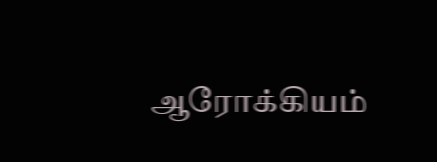ஆரோக்கியம்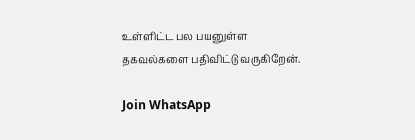உள்ளிட்ட பல பயனுள்ள தகவல்களை பதிவிட்டு வருகிறேன்.

Join WhatsApp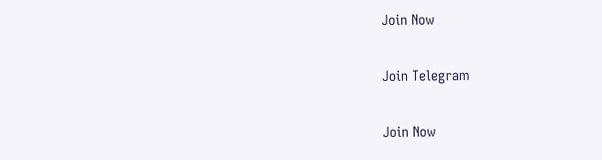Join Now

Join Telegram

Join Now